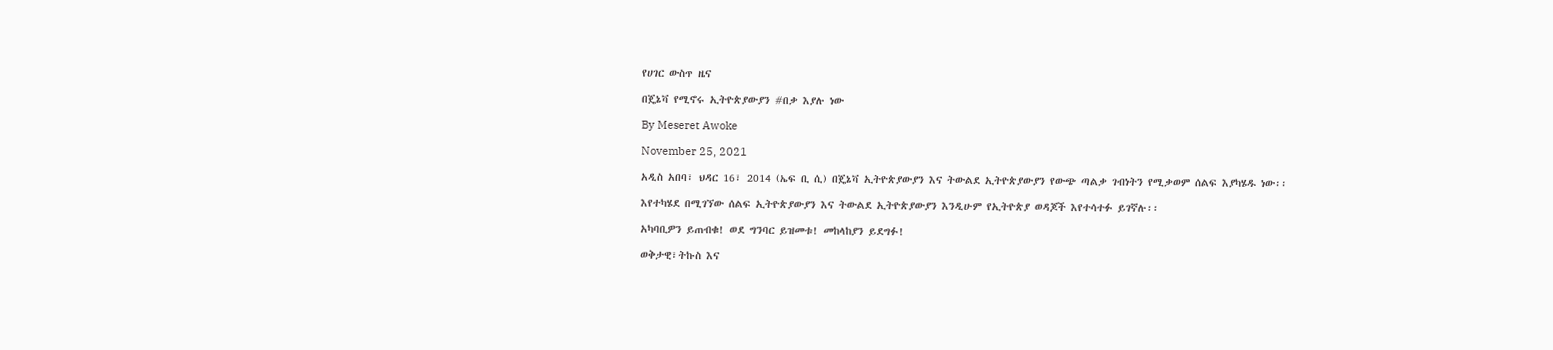የሀገር ውስጥ ዜና

በጄኔቫ የሚኖሩ ኢትዮጵያውያን #በቃ እያሉ ነው

By Meseret Awoke

November 25, 2021

አዲስ አበባ፣ ህዳር 16፣ 2014 (ኤፍ ቢ ሲ) በጄኔቫ ኢትዮጵያውያን እና ትውልደ ኢትዮጵያውያን የውጭ ጣልቃ ገብነትን የሚቃወም ሰልፍ እያካሄዱ ነው፡፡

እየተካሄደ በሚገኘው ሰልፍ ኢትዮጵያውያን እና ትውልደ ኢትዮጵያውያን እንዲሁም የኢትዮጵያ ወዳጆች እየተሳተፉ ይገኛሉ፡፡

አካባቢዎን ይጠብቁ! ወደ ግንባር ይዝመቱ! መከላከያን ይደግፉ!

ወቅታዊ፣ትኩስ እና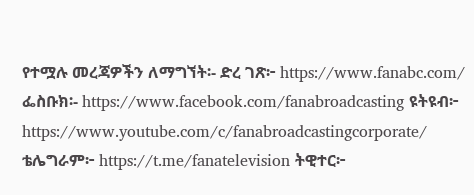የተሟሉ መረጃዎችን ለማግኘት፡- ድረ ገጽ፦ https://www.fanabc.com/ ፌስቡክ፡- https://www.facebook.com/fanabroadcasting ዩትዩብ፦ https://www.youtube.com/c/fanabroadcastingcorporate/ ቴሌግራም፦ https://t.me/fanatelevision ትዊተር፦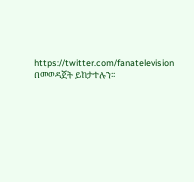https://twitter.com/fanatelevision በመወዳጀት ይከታተሉን፡፡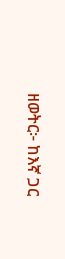ዘወትር፦ ከእኛ ጋር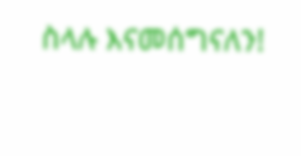ስላሉ እናመሰግናለን!